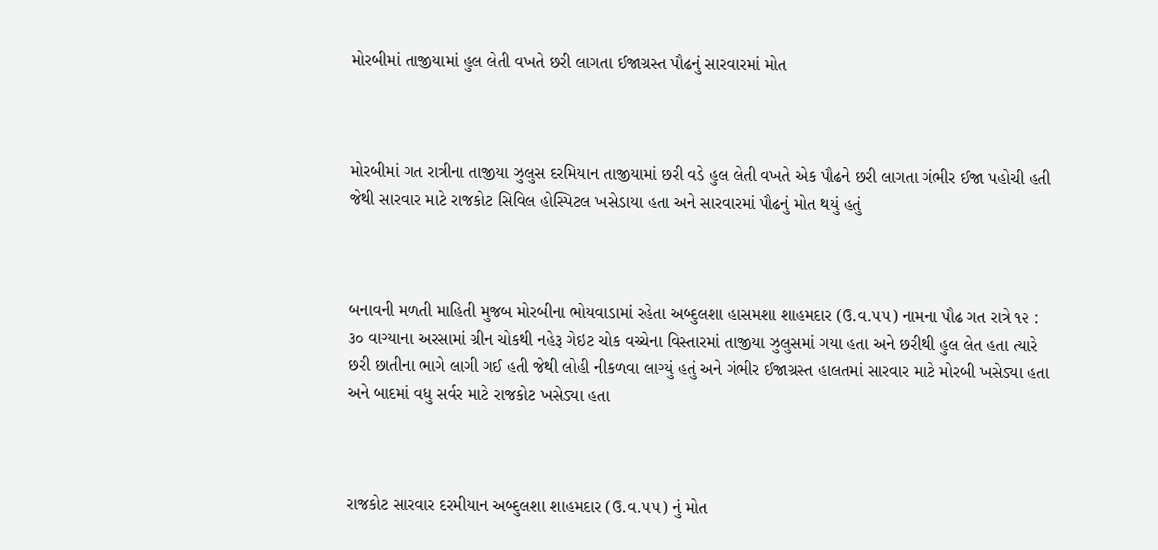મોરબીમાં તાજીયામાં હુલ લેતી વખતે છરી લાગતા ઈજાગ્રસ્ત પૌઢનું સારવારમાં મોત



મોરબીમાં ગત રાત્રીના તાજીયા ઝુલુસ દરમિયાન તાજીયામાં છરી વડે હુલ લેતી વખતે એક પૌઢને છરી લાગતા ગંભીર ઈજા પહોચી હતી જેથી સારવાર માટે રાજકોટ સિવિલ હોસ્પિટલ ખસેડાયા હતા અને સારવારમાં પૌઢનું મોત થયું હતું



બનાવની મળતી માહિતી મુજબ મોરબીના ભોયવાડામાં રહેતા અબ્દુલશા હાસમશા શાહમદાર (ઉ.વ.૫૫) નામના પૌઢ ગત રાત્રે ૧૨ : ૩૦ વાગ્યાના અરસામાં ગ્રીન ચોકથી નહેરૂ ગેઇટ ચોક વચ્ચેના વિસ્તારમાં તાજીયા ઝુલુસમાં ગયા હતા અને છરીથી હુલ લેત હતા ત્યારે છરી છાતીના ભાગે લાગી ગઈ હતી જેથી લોહી નીકળવા લાગ્યું હતું અને ગંભીર ઈજાગ્રસ્ત હાલતમાં સારવાર માટે મોરબી ખસેડ્યા હતા અને બાદમાં વધુ સર્વર માટે રાજકોટ ખસેડ્યા હતા



રાજકોટ સારવાર દરમીયાન અબ્દુલશા શાહમદાર (ઉ.વ.૫૫) નું મોત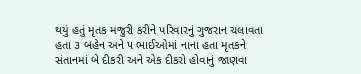થયું હતું મૃતક મજુરી કરીને પરિવારનું ગુજરાન ચલાવતા હતા ૩ બહેન અને ૫ ભાઈઓમાં નાના હતા મૃતકને સંતાનમાં બે દીકરી અને એક દીકરો હોવાનું જાણવા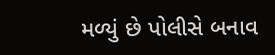મળ્યું છે પોલીસે બનાવ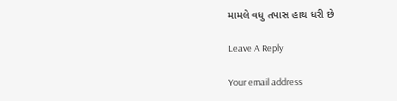મામલે વધુ તપાસ હાથ ધરી છે

Leave A Reply

Your email address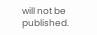will not be published.